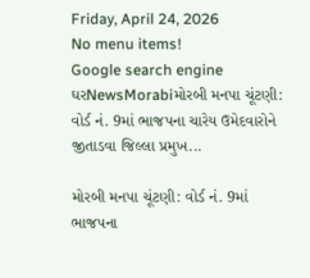Friday, April 24, 2026
No menu items!
Google search engine
ઘરNewsMorabiમોરબી મનપા ચૂંટણી: વોર્ડ નં. 9માં ભાજપના ચારેય ઉમેદવારોને જીતાડવા જિલ્લા પ્રમુખ...

મોરબી મનપા ચૂંટણી: વોર્ડ નં. 9માં ભાજપના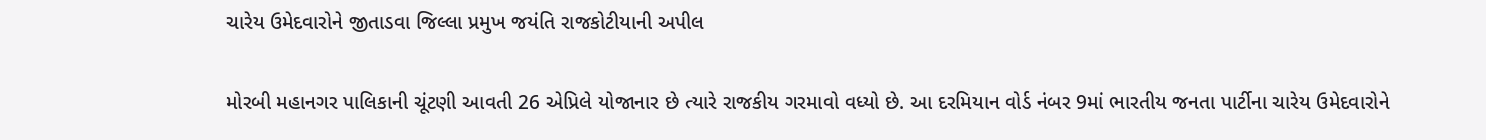ચારેય ઉમેદવારોને જીતાડવા જિલ્લા પ્રમુખ જયંતિ રાજકોટીયાની અપીલ

મોરબી મહાનગર પાલિકાની ચૂંટણી આવતી 26 એપ્રિલે યોજાનાર છે ત્યારે રાજકીય ગરમાવો વધ્યો છે. આ દરમિયાન વોર્ડ નંબર 9માં ભારતીય જનતા પાર્ટીના ચારેય ઉમેદવારોને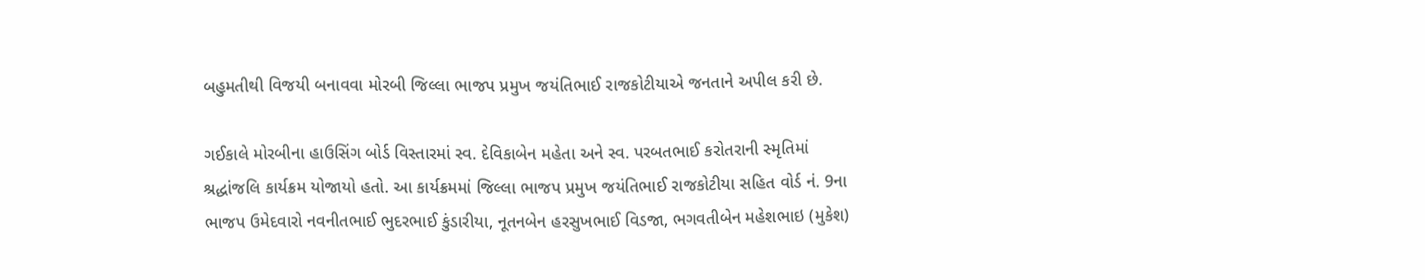બહુમતીથી વિજયી બનાવવા મોરબી જિલ્લા ભાજપ પ્રમુખ જયંતિભાઈ રાજકોટીયાએ જનતાને અપીલ કરી છે.

ગઈકાલે મોરબીના હાઉસિંગ બોર્ડ વિસ્તારમાં સ્વ. દેવિકાબેન મહેતા અને સ્વ. પરબતભાઈ કરોતરાની સ્મૃતિમાં શ્રદ્ધાંજલિ કાર્યક્રમ યોજાયો હતો. આ કાર્યક્રમમાં જિલ્લા ભાજપ પ્રમુખ જયંતિભાઈ રાજકોટીયા સહિત વોર્ડ નં. 9ના ભાજપ ઉમેદવારો નવનીતભાઈ ભુદરભાઈ કુંડારીયા, નૂતનબેન હરસુખભાઈ વિડજા, ભગવતીબેન મહેશભાઇ (મુકેશ)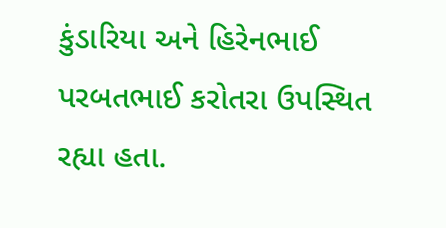કુંડારિયા અને હિરેનભાઈ પરબતભાઈ કરોતરા ઉપસ્થિત રહ્યા હતા.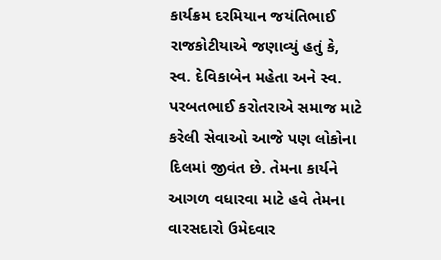કાર્યક્રમ દરમિયાન જયંતિભાઈ રાજકોટીયાએ જણાવ્યું હતું કે, સ્વ. દેવિકાબેન મહેતા અને સ્વ. પરબતભાઈ કરોતરાએ સમાજ માટે કરેલી સેવાઓ આજે પણ લોકોના દિલમાં જીવંત છે. તેમના કાર્યને આગળ વધારવા માટે હવે તેમના વારસદારો ઉમેદવાર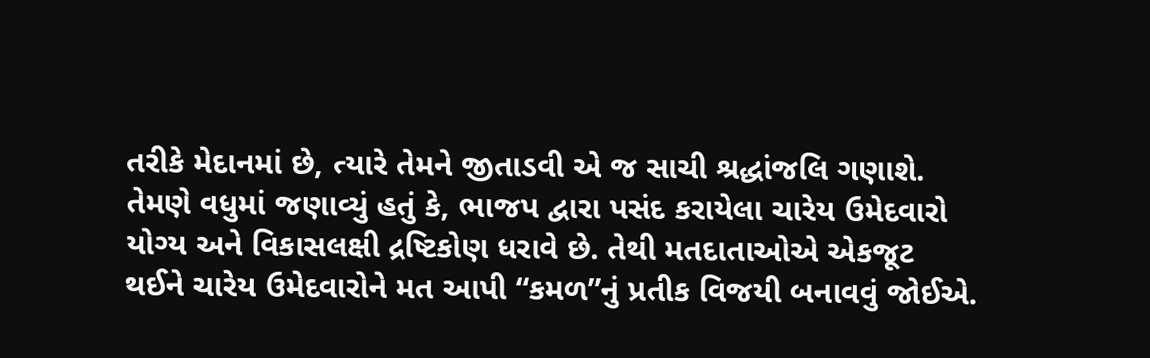તરીકે મેદાનમાં છે, ત્યારે તેમને જીતાડવી એ જ સાચી શ્રદ્ધાંજલિ ગણાશે. તેમણે વધુમાં જણાવ્યું હતું કે, ભાજપ દ્વારા પસંદ કરાયેલા ચારેય ઉમેદવારો યોગ્ય અને વિકાસલક્ષી દ્રષ્ટિકોણ ધરાવે છે. તેથી મતદાતાઓએ એકજૂટ થઈને ચારેય ઉમેદવારોને મત આપી “કમળ”નું પ્રતીક વિજયી બનાવવું જોઈએ.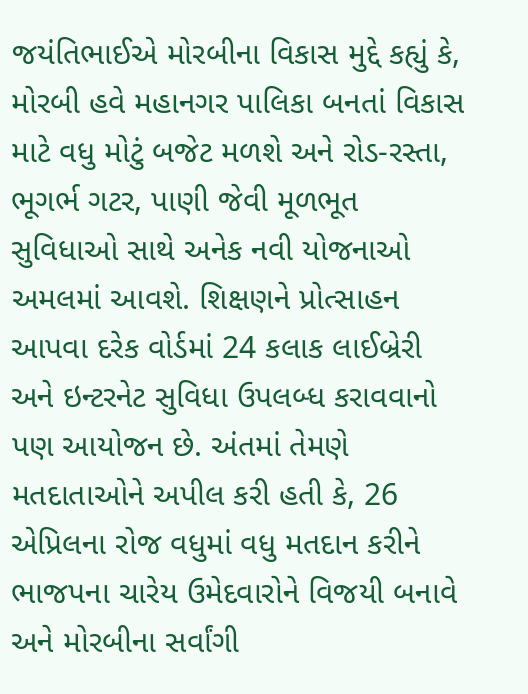જયંતિભાઈએ મોરબીના વિકાસ મુદ્દે કહ્યું કે, મોરબી હવે મહાનગર પાલિકા બનતાં વિકાસ માટે વધુ મોટું બજેટ મળશે અને રોડ-રસ્તા, ભૂગર્ભ ગટર, પાણી જેવી મૂળભૂત સુવિધાઓ સાથે અનેક નવી યોજનાઓ અમલમાં આવશે. શિક્ષણને પ્રોત્સાહન આપવા દરેક વોર્ડમાં 24 કલાક લાઈબ્રેરી અને ઇન્ટરનેટ સુવિધા ઉપલબ્ધ કરાવવાનો પણ આયોજન છે. અંતમાં તેમણે મતદાતાઓને અપીલ કરી હતી કે, 26 એપ્રિલના રોજ વધુમાં વધુ મતદાન કરીને ભાજપના ચારેય ઉમેદવારોને વિજયી બનાવે અને મોરબીના સર્વાંગી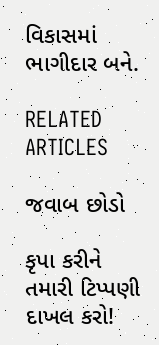વિકાસમાં ભાગીદાર બને.

RELATED ARTICLES

જવાબ છોડો

કૃપા કરીને તમારી ટિપ્પણી દાખલ કરો!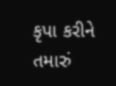કૃપા કરીને તમારું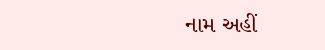નામ અહીં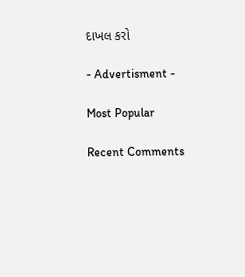દાખલ કરો

- Advertisment -

Most Popular

Recent Comments